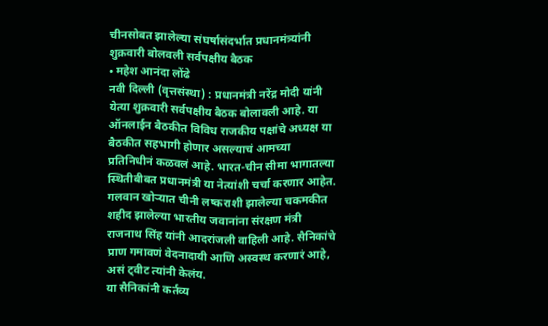चीनसोबत झालेल्या संघर्षासंदर्भात प्रधानमंत्र्यांनी शुक्रवारी बोलवली सर्वपक्षीय बैठक
• महेश आनंदा लोंढे
नवी दिल्ली (वृत्तसंस्था) : प्रधानमंत्री नरेंद्र मोदी यांनी येत्या शुक्रवारी सर्वपक्षीय बैठक बोलावली आहे. या ऑनलाईन बैठकीत विविध राजकीय पक्षांचे अध्यक्ष या बैठकीत सहभागी होणार असल्याचं आमच्या प्रतिनिधीनं कळवलं आहे. भारत-चीन सीमा भागातल्या स्थितीबीबत प्रधानमंत्री या नेत्यांशी चर्चा करणार आहेत.
गलवान खोऱ्यात चीनी लष्कराशी झालेल्या चकमकीत शहीद झालेल्या भारतीय जवानांना संरक्षण मंत्री राजनाथ सिंह यांनी आदरांजली वाहिली आहे. सैनिकांचे प्राण गमावणं वेदनादायी आणि अस्वस्थ करणारं आहे, असं ट्वीट त्यांनी केलंय.
या सैनिकांनी कर्तव्य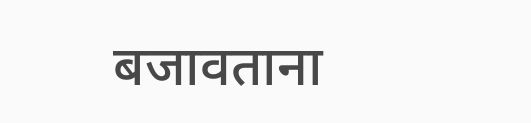बजावताना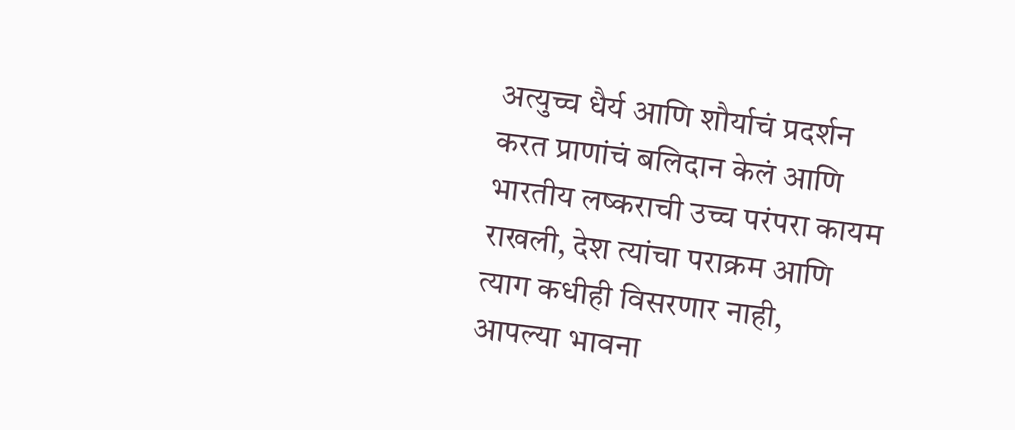अत्युच्च धैर्य आणि शौर्याचं प्रदर्शन करत प्राणांचं बलिदान केलं आणि भारतीय लष्कराची उच्च परंपरा कायम राखली, देश त्यांचा पराक्रम आणि त्याग कधीही विसरणार नाही, आपल्या भावना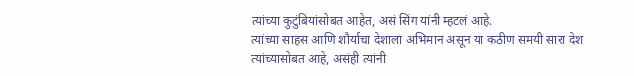त्यांच्या कुटुंबियांसोबत आहेत, असं सिंग यांनी म्हटलं आहे.
त्यांच्या साहस आणि शौर्याचा देशाला अभिमान असून या कठीण समयी सारा देश त्यांच्यासोबत आहे, असंही त्यांनी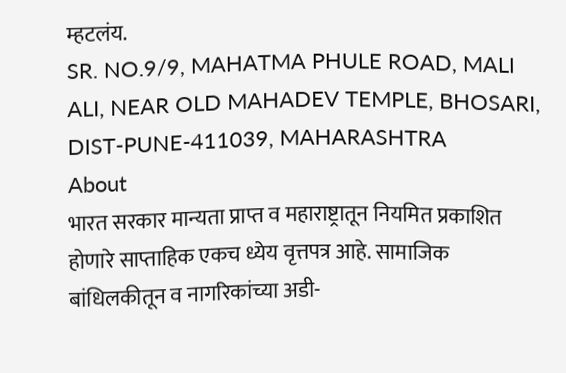म्हटलंय.
SR. NO.9/9, MAHATMA PHULE ROAD, MALI ALI, NEAR OLD MAHADEV TEMPLE, BHOSARI, DIST-PUNE-411039, MAHARASHTRA
About
भारत सरकार मान्यता प्राप्त व महाराष्ट्रातून नियमित प्रकाशित होणारे साप्ताहिक एकच ध्येय वृत्तपत्र आहे. सामाजिक बांधिलकीतून व नागरिकांच्या अडी-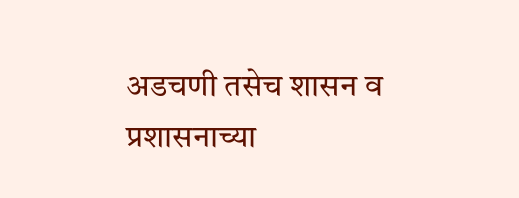अडचणी तसेच शासन व प्रशासनाच्या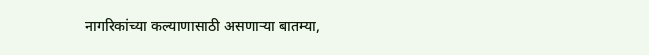नागरिकांच्या कल्याणासाठी असणाऱ्या बातम्या,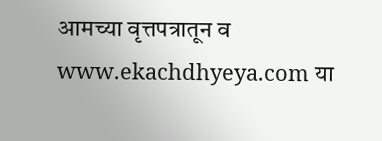आमच्या वृत्तपत्रातून व www.ekachdhyeya.com या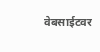वेबसाईटवर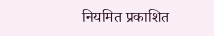नियमित प्रकाशित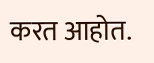करत आहोत.